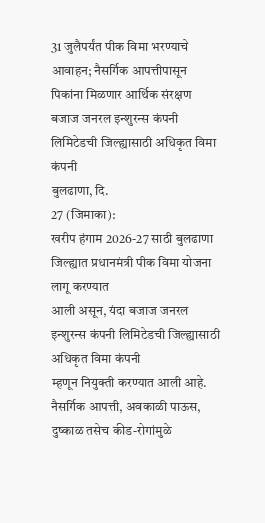31 जुलैपर्यंत पीक विमा भरण्याचे आवाहन; नैसर्गिक आपत्तीपासून पिकांना मिळणार आर्थिक संरक्षण बजाज जनरल इन्शुरन्स कंपनी लिमिटेडची जिल्ह्यासाठी अधिकृत विमा कंपनी
बुलढाणा, दि.
27 (जिमाका):
खरीप हंगाम 2026-27 साठी बुलढाणा जिल्ह्यात प्रधानमंत्री पीक विमा योजना लागू करण्यात
आली असून, यंदा बजाज जनरल इन्शुरन्स कंपनी लिमिटेडची जिल्ह्यासाठी अधिकृत विमा कंपनी
म्हणून नियुक्ती करण्यात आली आहे. नैसर्गिक आपत्ती, अवकाळी पाऊस, दुष्काळ तसेच कीड-रोगांमुळे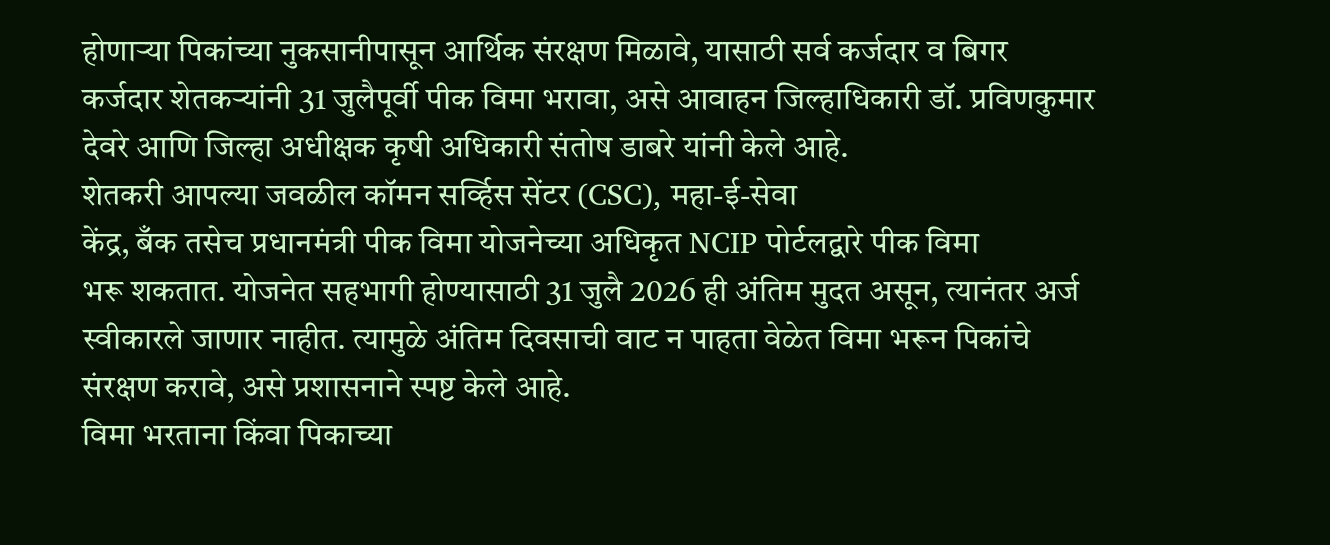होणाऱ्या पिकांच्या नुकसानीपासून आर्थिक संरक्षण मिळावे, यासाठी सर्व कर्जदार व बिगर
कर्जदार शेतकऱ्यांनी 31 जुलैपूर्वी पीक विमा भरावा, असे आवाहन जिल्हाधिकारी डॉ. प्रविणकुमार
देवरे आणि जिल्हा अधीक्षक कृषी अधिकारी संतोष डाबरे यांनी केले आहे.
शेतकरी आपल्या जवळील कॉमन सर्व्हिस सेंटर (CSC), महा-ई-सेवा
केंद्र, बँक तसेच प्रधानमंत्री पीक विमा योजनेच्या अधिकृत NCIP पोर्टलद्वारे पीक विमा
भरू शकतात. योजनेत सहभागी होण्यासाठी 31 जुलै 2026 ही अंतिम मुदत असून, त्यानंतर अर्ज
स्वीकारले जाणार नाहीत. त्यामुळे अंतिम दिवसाची वाट न पाहता वेळेत विमा भरून पिकांचे
संरक्षण करावे, असे प्रशासनाने स्पष्ट केले आहे.
विमा भरताना किंवा पिकाच्या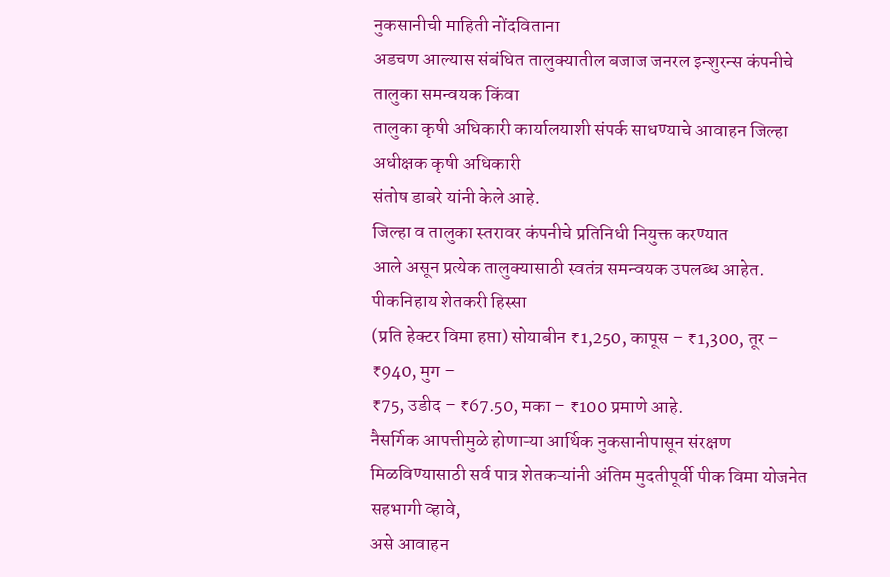नुकसानीची माहिती नोंदविताना
अडचण आल्यास संबंधित तालुक्यातील बजाज जनरल इन्शुरन्स कंपनीचे तालुका समन्वयक किंवा
तालुका कृषी अधिकारी कार्यालयाशी संपर्क साधण्याचे आवाहन जिल्हा अधीक्षक कृषी अधिकारी
संतोष डाबरे यांनी केले आहे.
जिल्हा व तालुका स्तरावर कंपनीचे प्रतिनिधी नियुक्त करण्यात
आले असून प्रत्येक तालुक्यासाठी स्वतंत्र समन्वयक उपलब्ध आहेत. पीकनिहाय शेतकरी हिस्सा
(प्रति हेक्टर विमा हप्ता) सोयाबीन ₹1,250, कापूस – ₹1,300, तूर – ₹940, मुग –
₹75, उडीद – ₹67.50, मका – ₹100 प्रमाणे आहे.
नैसर्गिक आपत्तीमुळे होणाऱ्या आर्थिक नुकसानीपासून संरक्षण
मिळविण्यासाठी सर्व पात्र शेतकऱ्यांनी अंतिम मुदतीपूर्वी पीक विमा योजनेत सहभागी व्हावे,
असे आवाहन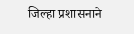जिल्हा प्रशासनाने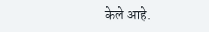केले आहे.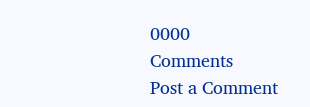0000
Comments
Post a Comment